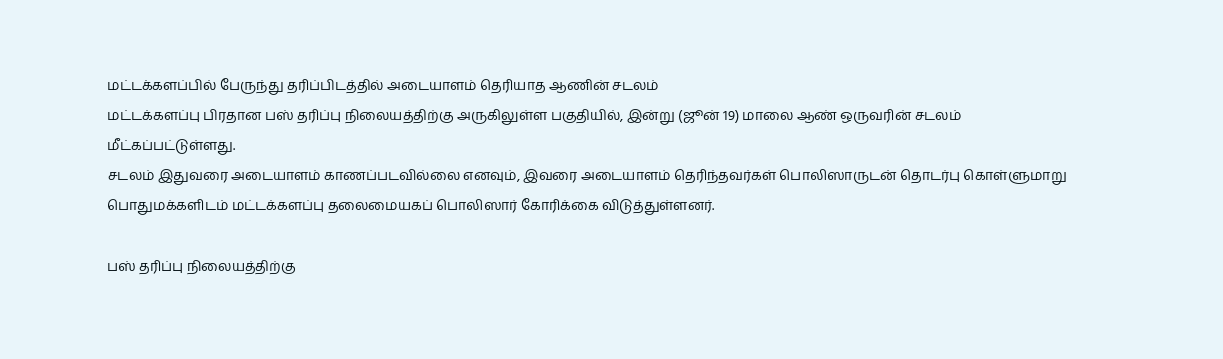மட்டக்களப்பில் பேருந்து தரிப்பிடத்தில் அடையாளம் தெரியாத ஆணின் சடலம்
மட்டக்களப்பு பிரதான பஸ் தரிப்பு நிலையத்திற்கு அருகிலுள்ள பகுதியில், இன்று (ஜூன் 19) மாலை ஆண் ஒருவரின் சடலம் மீட்கப்பட்டுள்ளது.
சடலம் இதுவரை அடையாளம் காணப்படவில்லை எனவும், இவரை அடையாளம் தெரிந்தவர்கள் பொலிஸாருடன் தொடர்பு கொள்ளுமாறு பொதுமக்களிடம் மட்டக்களப்பு தலைமையகப் பொலிஸார் கோரிக்கை விடுத்துள்ளனர்.

பஸ் தரிப்பு நிலையத்திற்கு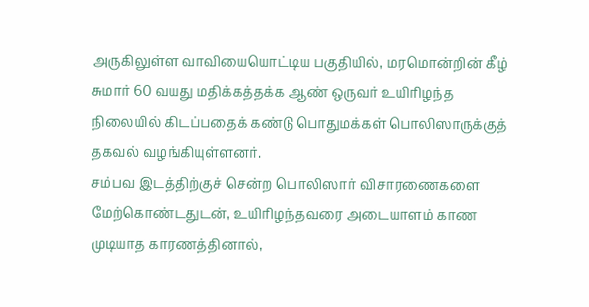அருகிலுள்ள வாவியையொட்டிய பகுதியில், மரமொன்றின் கீழ் சுமார் 60 வயது மதிக்கத்தக்க ஆண் ஒருவர் உயிரிழந்த நிலையில் கிடப்பதைக் கண்டு பொதுமக்கள் பொலிஸாருக்குத் தகவல் வழங்கியுள்ளனர்.
சம்பவ இடத்திற்குச் சென்ற பொலிஸார் விசாரணைகளை மேற்கொண்டதுடன், உயிரிழந்தவரை அடையாளம் காண முடியாத காரணத்தினால்,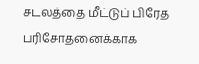சடலத்தை மீட்டுப் பிரேத பரிசோதனைக்காக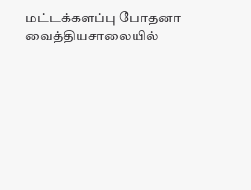மட்டக்களப்பு போதனா வைத்தியசாலையில்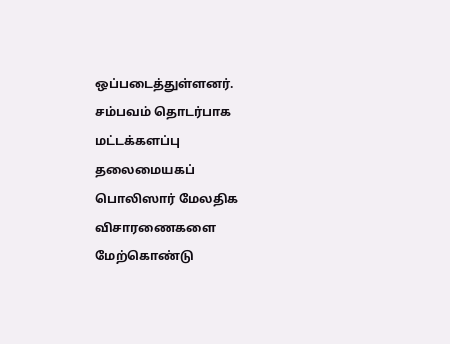ஒப்படைத்துள்ளனர்.
சம்பவம் தொடர்பாக மட்டக்களப்பு தலைமையகப் பொலிஸார் மேலதிக விசாரணைகளை மேற்கொண்டு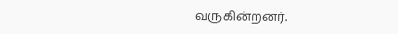வருகின்றனர்.